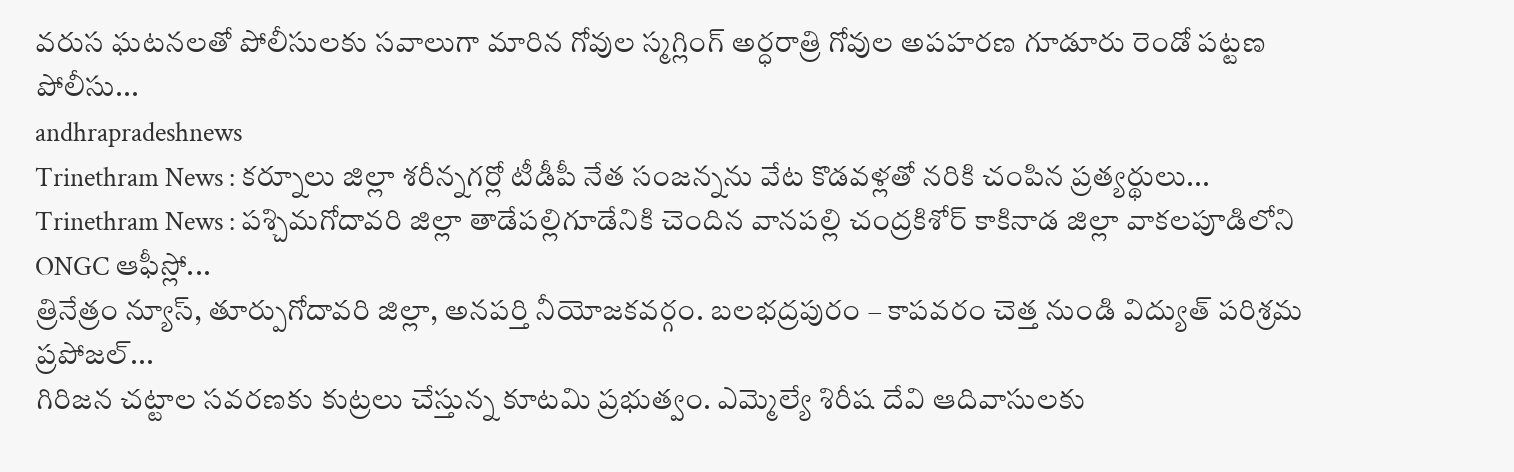వరుస ఘటనలతో పోలీసులకు సవాలుగా మారిన గోవుల స్మగ్లింగ్ అర్ధరాత్రి గోవుల అపహరణ గూడూరు రెండో పట్టణ పోలీసు...
andhrapradeshnews
Trinethram News : కర్నూలు జిల్లా శరీన్నగర్లో టీడీపీ నేత సంజన్నను వేట కొడవళ్లతో నరికి చంపిన ప్రత్యర్థులు...
Trinethram News : పశ్చిమగోదావరి జిల్లా తాడేపల్లిగూడేనికి చెందిన వానపల్లి చంద్రకిశోర్ కాకినాడ జిల్లా వాకలపూడిలోని ONGC ఆఫీస్లో...
త్రినేత్రం న్యూస్, తూర్పుగోదావరి జిల్లా, అనపర్తి నీయోజకవర్గం. బలభద్రపురం – కాపవరం చెత్త నుండి విద్యుత్ పరిశ్రమ ప్రపోజల్...
గిరిజన చట్టాల సవరణకు కుట్రలు చేస్తున్న కూటమి ప్రభుత్వం. ఎమ్మెల్యే శిరీష దేవి ఆదివాసులకు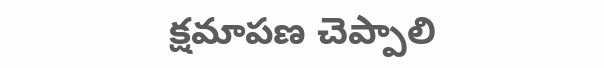క్షమాపణ చెప్పాలి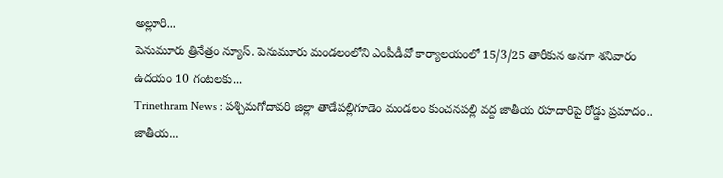అల్లూరి...
పెనుమూరు త్రినేత్రం న్యూస్. పెనుమూరు మండలంలోని ఎంపీడీవో కార్యాలయంలో 15/3/25 తారీకున అనగా శనివారం ఉదయం 10 గంటలకు...
Trinethram News : పశ్చిమగోదావరి జిల్లా తాడేపల్లిగూడెం మండలం కుంచనపల్లి వద్ద జాతీయ రహదారిపై రోడ్డు ప్రమాదం.. జాతీయ...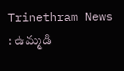Trinethram News : ఉమ్మడి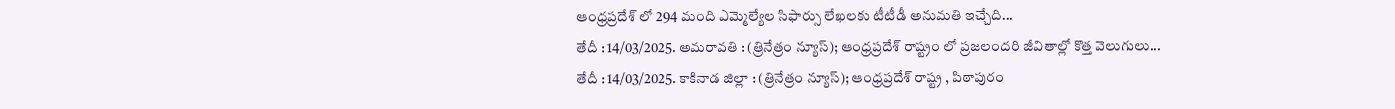ఆంధ్రప్రదేశ్ లో 294 మంది ఎమ్మెల్యేల సిఫార్సు లేఖలకు టీటీడీ అనుమతి ఇచ్చేది...
తేదీ : 14/03/2025. అమరావతి : (త్రినేత్రం న్యూస్); ఆంధ్రప్రదేశ్ రాష్ట్రం లో ప్రజలందరి జీవితాల్లో కొత్త వెలుగులు...
తేదీ : 14/03/2025. కాకినాడ జిల్లా : (త్రినేత్రం న్యూస్); ఆంధ్రప్రదేశ్ రాష్ట్ర , పిఠాపురం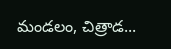మండలం, చిత్రాడ...